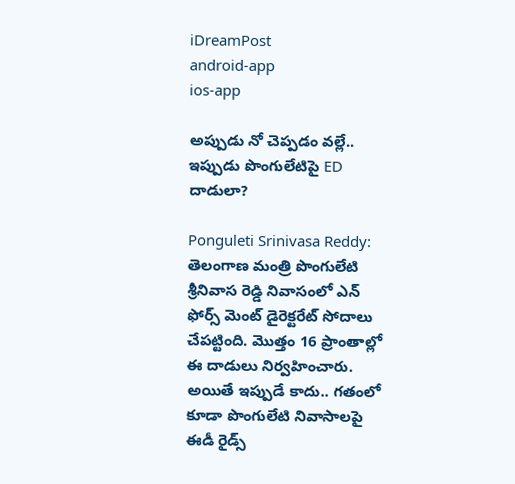iDreamPost
android-app
ios-app

అప్పుడు నో చెప్పడం వల్లే.. ఇప్పుడు పొంగులేటిపై ED దాడులా?

Ponguleti Srinivasa Reddy: తెలంగాణ మంత్రి పొంగులేటి శ్రీనివాస రెడ్డి నివాసంలో ఎన్ ఫోర్స్ మెంట్ డైరెక్టరేట్ సోదాలు చేపట్టింది. మొత్తం 16 ప్రాంతాల్లో ఈ దాడులు నిర్వహించారు. అయితే ఇప్పుడే కాదు.. గతంలో కూడా పొంగులేటి నివాసాలపై ఈడీ రైడ్స్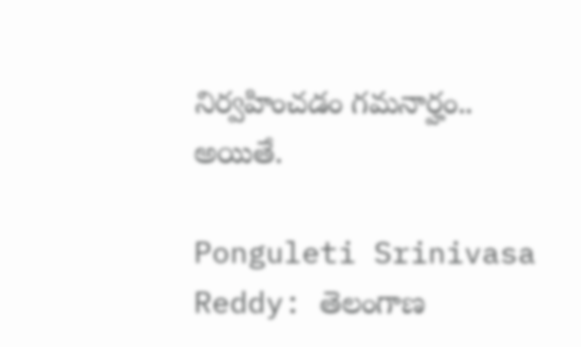నిర్వహించడం గమనార్హం.. అయితే.

Ponguleti Srinivasa Reddy: తెలంగాణ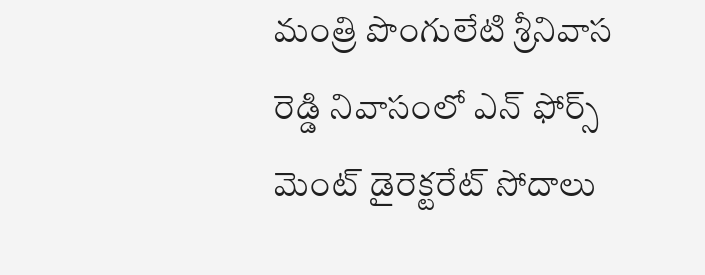మంత్రి పొంగులేటి శ్రీనివాస రెడ్డి నివాసంలో ఎన్ ఫోర్స్ మెంట్ డైరెక్టరేట్ సోదాలు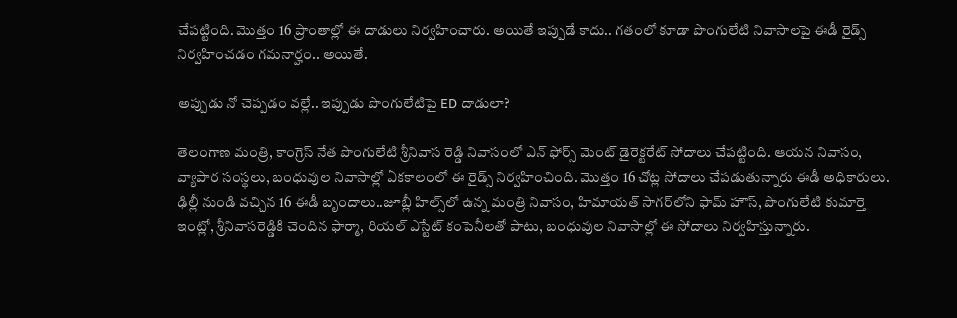చేపట్టింది. మొత్తం 16 ప్రాంతాల్లో ఈ దాడులు నిర్వహించారు. అయితే ఇప్పుడే కాదు.. గతంలో కూడా పొంగులేటి నివాసాలపై ఈడీ రైడ్స్ నిర్వహించడం గమనార్హం.. అయితే.

అప్పుడు నో చెప్పడం వల్లే.. ఇప్పుడు పొంగులేటిపై ED దాడులా?

తెలంగాణ మంత్రి, కాంగ్రెస్ నేత పొంగులేటి శ్రీనివాస రెడ్డి నివాసంలో ఎన్ ఫోర్స్ మెంట్ డైరెక్టరేట్ సోదాలు చేపట్టింది. ఆయన నివాసం, వ్యాపార సంస్థలు, బంధువుల నివాసాల్లో ఏకకాలంలో ఈ రైడ్స్ నిర్వహించింది. మొత్తం 16 చోట్ల సోదాలు చేపడుతున్నారు ఈడీ అధికారులు. ఢిల్లీ నుండి వచ్చిన 16 ఈడీ బృందాలు..జూబ్లీ హిల్స్‌లో ఉన్న మంత్రి నివాసం, హిమాయత్ సాగర్‌లోని ఫామ్ హౌస్, పొంగులేటి కుమార్తె ఇంట్లో, శ్రీనివాసరెడ్డికి చెందిన ఫార్మా, రియల్ ఎస్టేట్ కంపెనీలతో పాటు, బంధువుల నివాసాల్లో ఈ సోదాలు నిర్వహిస్తున్నారు.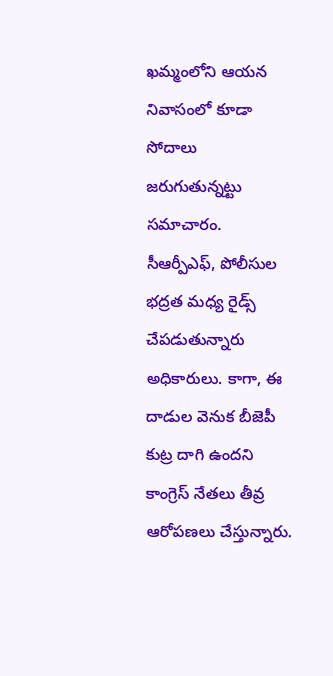ఖమ్మంలోని ఆయన నివాసంలో కూడా సోదాలు జరుగుతున్నట్టు సమాచారం. సీఆర్పీఎఫ్, పోలీసుల భద్రత మధ్య రైడ్స్ చేపడుతున్నారు అధికారులు. కాగా, ఈ దాడుల వెనుక బీజెపీ కుట్ర దాగి ఉందని కాంగ్రెస్ నేతలు తీవ్ర ఆరోపణలు చేస్తున్నారు.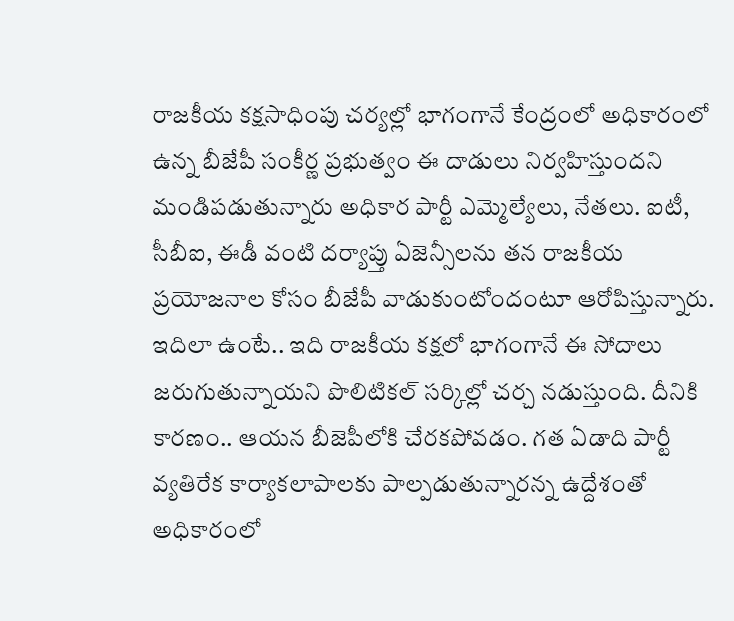రాజకీయ కక్షసాధింపు చర్యల్లో భాగంగానే కేంద్రంలో అధికారంలో ఉన్న బీజేపీ సంకీర్ణ ప్రభుత్వం ఈ దాడులు నిర్వహిస్తుందని మండిపడుతున్నారు అధికార పార్టీ ఎమ్మెల్యేలు, నేతలు. ఐటీ, సీబీఐ, ఈడీ వంటి దర్యాప్తు ఏజెన్సీలను తన రాజకీయ ప్రయోజనాల కోసం బీజేపీ వాడుకుంటోందంటూ ఆరోపిస్తున్నారు. ఇదిలా ఉంటే.. ఇది రాజకీయ కక్షలో భాగంగానే ఈ సోదాలు జరుగుతున్నాయని పొలిటికల్ సర్కిల్లో చర్చ నడుస్తుంది. దీనికి కారణం.. ఆయన బీజెపీలోకి చేరకపోవడం. గత ఏడాది పార్టీ వ్యతిరేక కార్యాకలాపాలకు పాల్పడుతున్నారన్న ఉద్దేశంతో అధికారంలో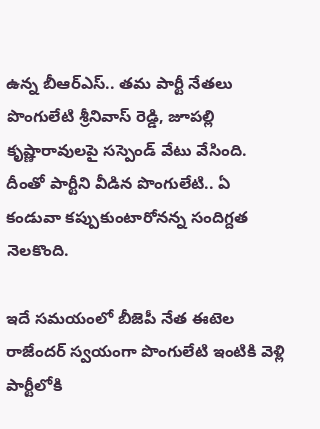ఉన్న బీఆర్ఎస్.. తమ పార్టీ నేతలు పొంగులేటి శ్రీనివాస్ రెడ్డి, జూపల్లి కృష్ణారావులపై సస్పెండ్ వేటు వేసింది. దీంతో పార్టీని వీడిన పొంగులేటి.. ఏ కండువా కప్పుకుంటారోనన్న సందిగ్దత నెలకొంది.

ఇదే సమయంలో బీజెపీ నేత ఈటెల రాజేందర్ స్వయంగా పొంగులేటి ఇంటికి వెళ్లి పార్టీలోకి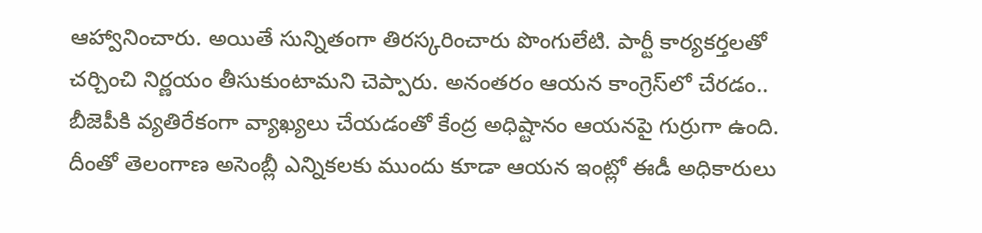ఆహ్వానించారు. అయితే సున్నితంగా తిరస్కరించారు పొంగులేటి. పార్టీ కార్యకర్తలతో చర్చించి నిర్ణయం తీసుకుంటామని చెప్పారు. అనంతరం ఆయన కాంగ్రెస్‌లో చేరడం.. బీజెపీకి వ్యతిరేకంగా వ్యాఖ్యలు చేయడంతో కేంద్ర అధిష్టానం ఆయనపై గుర్రుగా ఉంది. దీంతో తెలంగాణ అసెంబ్లీ ఎన్నికలకు ముందు కూడా ఆయన ఇంట్లో ఈడీ అధికారులు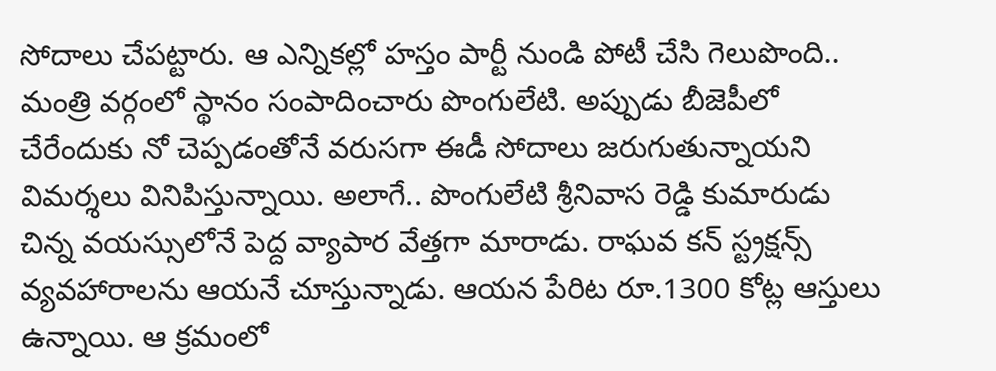సోదాలు చేపట్టారు. ఆ ఎన్నికల్లో హస్తం పార్టీ నుండి పోటీ చేసి గెలుపొంది.. మంత్రి వర్గంలో స్థానం సంపాదించారు పొంగులేటి. అప్పుడు బీజెపీలో చేరేందుకు నో చెప్పడంతోనే వరుసగా ఈడీ సోదాలు జరుగుతున్నాయని విమర్శలు వినిపిస్తున్నాయి. అలాగే.. పొంగులేటి శ్రీనివాస రెడ్డి కుమారుడు చిన్న వయస్సులోనే పెద్ద వ్యాపార వేత్తగా మారాడు. రాఘవ కన్ స్ట్రక్షన్స్ వ్యవహారాలను ఆయనే చూస్తున్నాడు. ఆయన పేరిట రూ.1300 కోట్ల ఆస్తులు ఉన్నాయి. ఆ క్రమంలో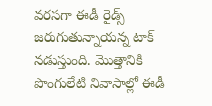వరసగా ఈడీ రైడ్స్ జరుగుతున్నాయన్న టాక్ నడుస్తుంది. మొత్తానికి పొంగులేటి నివాసాల్లో ఈడీ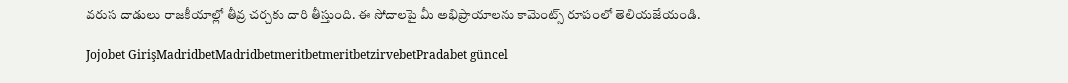వరుస దాడులు రాజకీయాల్లో తీవ్ర చర్చకు దారి తీస్తుంది. ఈ సోదాలపై మీ అభిప్రాయాలను కామెంట్స్ రూపంలో తెలియజేయండి.

Jojobet GirişMadridbetMadridbetmeritbetmeritbetzirvebetPradabet güncel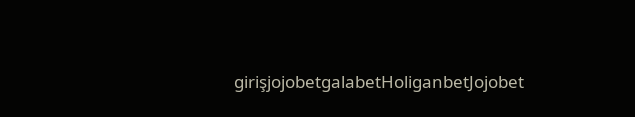girişjojobetgalabetHoliganbetJojobet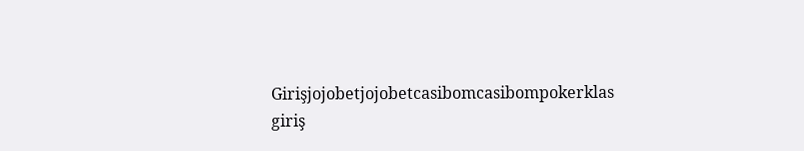Girişjojobetjojobetcasibomcasibompokerklas giriş